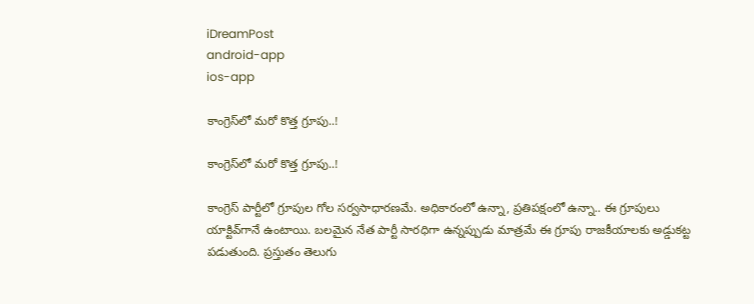iDreamPost
android-app
ios-app

కాంగ్రెస్‌లో మరో కొత్త గ్రూపు..!

కాంగ్రెస్‌లో మరో కొత్త గ్రూపు..!

కాంగ్రెస్‌ పార్టీలో గ్రూపుల గోల సర్వసాధారణమే. అధికారంలో ఉన్నా, ప్రతిపక్షంలో ఉన్నా.. ఈ గ్రూపులు యాక్టివ్‌గానే ఉంటాయి. బలమైన నేత పార్టీ సారధిగా ఉన్నప్పుడు మాత్రమే ఈ గ్రూపు రాజకీయాలకు అడ్డుకట్ట పడుతుంది. ప్రస్తుతం తెలుగు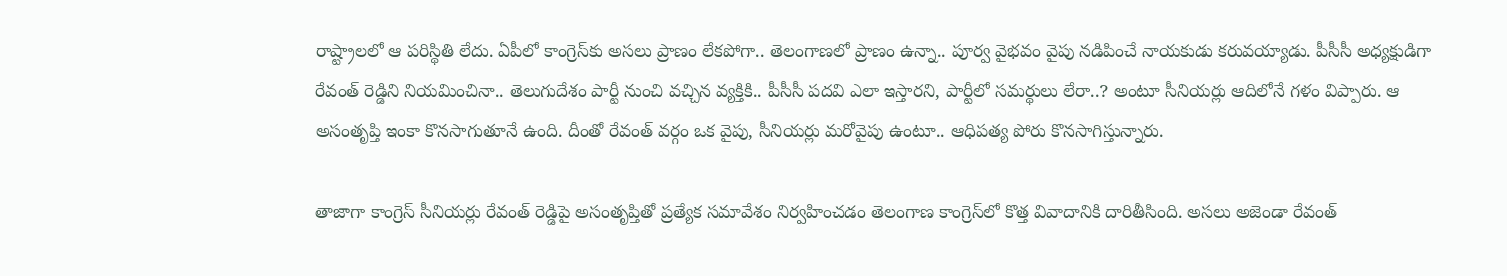రాష్ట్రాలలో ఆ పరిస్థితి లేదు. ఏపీలో కాంగ్రెస్‌కు అసలు ప్రాణం లేకపోగా.. తెలంగాణలో ప్రాణం ఉన్నా.. పూర్వ వైభవం వైపు నడిపించే నాయకుడు కరువయ్యాడు. పీసీసీ అధ్యక్షుడిగా రేవంత్‌ రెడ్డిని నియమించినా.. తెలుగుదేశం పార్టీ నుంచి వచ్చిన వ్యక్తికి.. పీసీసీ పదవి ఎలా ఇస్తారని, పార్టీలో సమర్థులు లేరా..? అంటూ సీనియర్లు ఆదిలోనే గళం విప్పారు. ఆ అసంతృప్తి ఇంకా కొనసాగుతూనే ఉంది. దీంతో రేవంత్‌ వర్గం ఒక వైపు, సీనియర్లు మరోవైపు ఉంటూ.. ఆధిపత్య పోరు కొనసాగిస్తున్నారు.

తాజాగా కాంగ్రెస్‌ సీనియర్లు రేవంత్‌ రెడ్డిపై అసంతృప్తితో ప్రత్యేక సమావేశం నిర్వహించడం తెలంగాణ కాంగ్రెస్‌లో కొత్త వివాదానికి దారితీసింది. అసలు అజెండా రేవంత్‌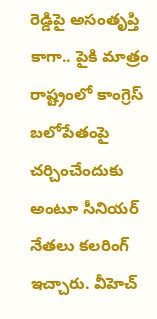రెడ్డిపై అసంతృప్తి కాగా.. పైకి మాత్రం రాష్ట్రంలో కాంగ్రెస్‌ బలోపేతంపై చర్చించేందుకు అంటూ సీనియర్‌ నేతలు కలరింగ్‌ ఇచ్చారు. వీహెచ్‌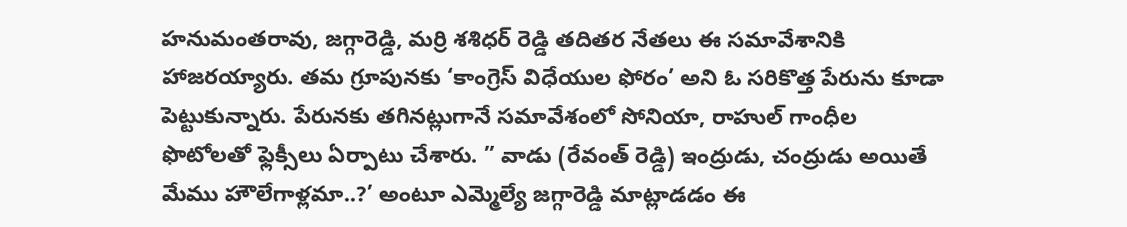హనుమంతరావు, జగ్గారెడ్డి, మర్రి శశిధర్‌ రెడ్డి తదితర నేతలు ఈ సమావేశానికి హాజరయ్యారు. తమ గ్రూపునకు ‘కాంగ్రెస్‌ విధేయుల ఫోరం’ అని ఓ సరికొత్త పేరును కూడా పెట్టుకున్నారు. పేరునకు తగినట్లుగానే సమావేశంలో సోనియా, రాహుల్‌ గాంధీల ఫొటోలతో ఫ్లెక్సీలు ఏర్పాటు చేశారు. ” వాడు (రేవంత్‌ రెడ్డి) ఇంద్రుడు, చంద్రుడు అయితే మేము హౌలేగాళ్లమా..?’ అంటూ ఎమ్మెల్యే జగ్గారెడ్డి మాట్లాడడం ఈ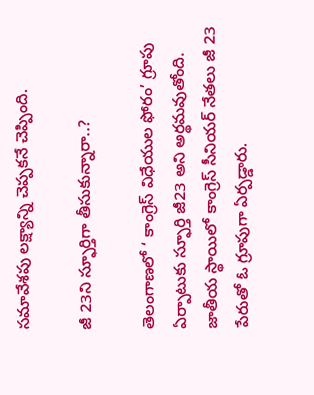సమావేశపు లక్ష్యాన్ని చెప్పకనే చెప్పింది.

జీ 23ని స్ఫూర్తిగా తీసుకున్నారా..?

తెలంగాణలో ‘ కాంగ్రెస్‌ విధేయుల ఫోరం’ గ్రూపు ఏర్పాటుకు స్ఫూర్తి జీ23 అని అర్థమవుతోంది. జాతీయ స్థాయిలో కాంగ్రెస్‌ సీనియర్‌ నేతలు జీ 23 పేరుతో ఓ గ్రూపుగా ఏర్పడ్డారు.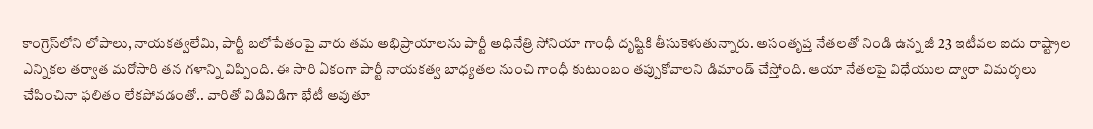కాంగ్రెస్‌లోని లోపాలు, నాయకత్వలేమి, పార్టీ బలోపేతంపై వారు తమ అభిప్రాయాలను పార్టీ అధినేత్రి సోనియా గాంధీ దృష్టికి తీసుకెళుతున్నారు. అసంతృప్త నేతలతో నిండి ఉన్న జీ 23 ఇటీవల ఐదు రాష్ట్రాల ఎన్నికల తర్వాత మరోసారి తన గళాన్ని విప్పింది. ఈ సారి ఏకంగా పార్టీ నాయకత్వ బాధ్యతల నుంచి గాంధీ కుటుంబం తప్పుకోవాలని డిమాండ్‌ చేస్తోంది. ఆయా నేతలపై విధేయుల ద్వారా విమర్శలు చేపించినా ఫలితం లేకపోవడంతో.. వారితో విడివిడిగా భేటీ అవుతూ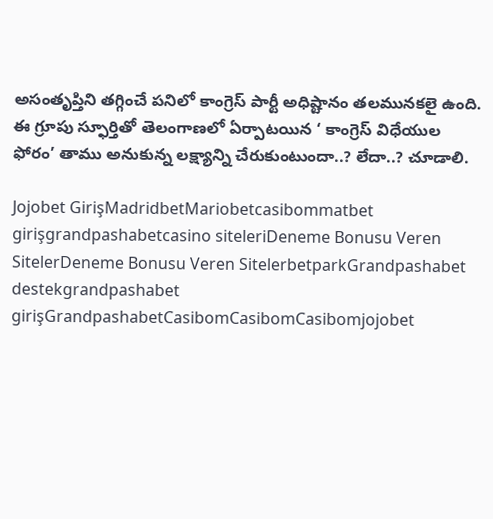అసంతృప్తిని తగ్గించే పనిలో కాంగ్రెస్‌ పార్టీ అధిష్టానం తలమునకలై ఉంది. ఈ గ్రూపు స్ఫూర్తితో తెలంగాణలో ఏర్పాటయిన ‘ కాంగ్రెస్‌ విధేయుల ఫోరం’ తాము అనుకున్న లక్ష్యాన్ని చేరుకుంటుందా..? లేదా..? చూడాలి.

Jojobet GirişMadridbetMariobetcasibommatbet girişgrandpashabetcasino siteleriDeneme Bonusu Veren SitelerDeneme Bonusu Veren SitelerbetparkGrandpashabet destekgrandpashabet girişGrandpashabetCasibomCasibomCasibomjojobet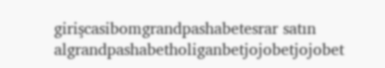girişcasibomgrandpashabetesrar satın algrandpashabetholiganbetjojobetjojobet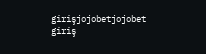girişjojobetjojobet giriş